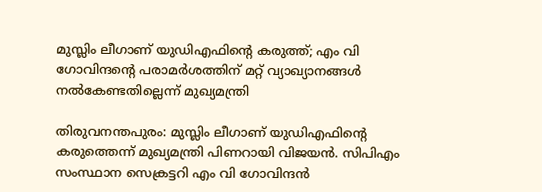മുസ്ലിം ലീഗാണ് യുഡിഎഫിന്റെ കരുത്ത്; എം വി ഗോവിന്ദന്റെ പരാമർശത്തിന് മറ്റ് വ്യാഖ്യാനങ്ങൾ നൽകേണ്ടതില്ലെന്ന് മുഖ്യമന്ത്രി

തിരുവനന്തപുരം: മുസ്ലിം ലീഗാണ് യുഡിഎഫിന്റെ കരുത്തെന്ന് മുഖ്യമന്ത്രി പിണറായി വിജയൻ. സിപിഎം സംസ്ഥാന സെക്രട്ടറി എം വി ഗോവിന്ദൻ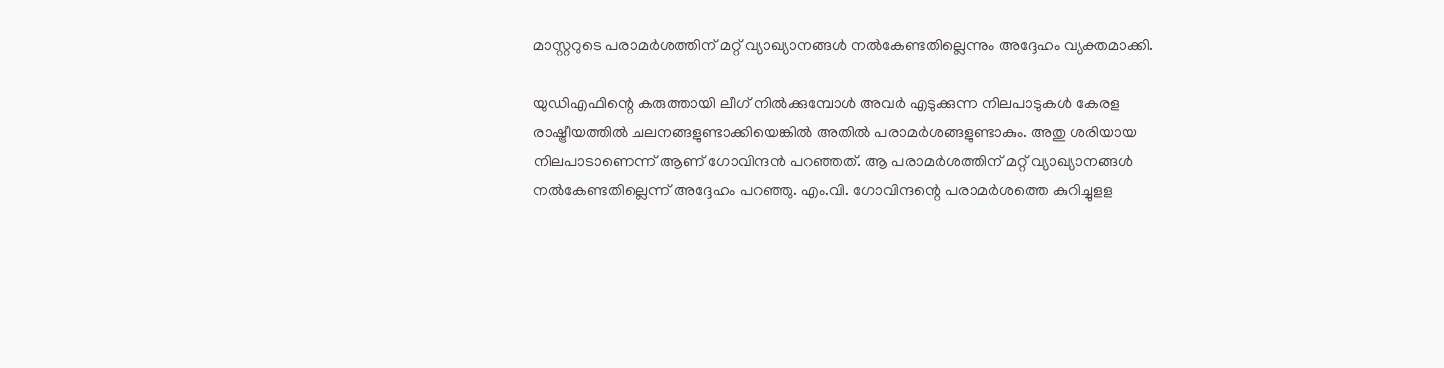മാസ്റ്ററുടെ പരാമർശത്തിന് മറ്റ് വ്യാഖ്യാനങ്ങൾ നൽകേണ്ടതില്ലെന്നും അദ്ദേഹം വ്യക്തമാക്കി.

യുഡിഎഫിന്റെ കരുത്തായി ലീഗ് നിൽക്കുമ്പോൾ അവർ എടുക്കുന്ന നിലപാടുകൾ കേരള രാഷ്ട്രീയത്തിൽ ചലനങ്ങളുണ്ടാക്കിയെങ്കിൽ അതിൽ പരാമർശങ്ങളുണ്ടാകും. അതു ശരിയായ നിലപാടാണെന്ന് ആണ് ഗോവിന്ദൻ പറഞ്ഞത്. ആ പരാമർശത്തിന് മറ്റ് വ്യാഖ്യാനങ്ങൾ നൽകേണ്ടതില്ലെന്ന് അദ്ദേഹം പറഞ്ഞു. എം.വി. ഗോവിന്ദന്റെ പരാമർശത്തെ കുറിച്ചുളള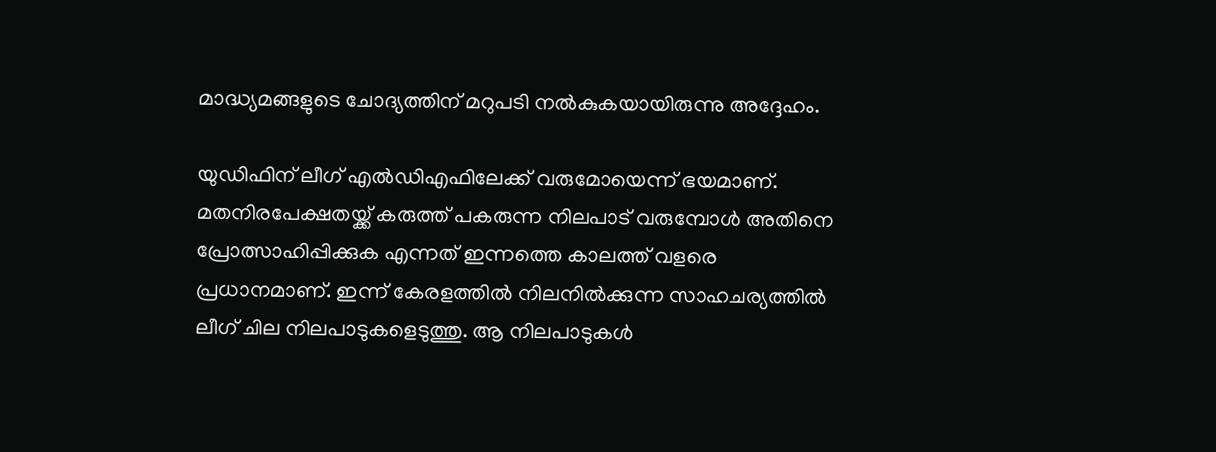മാദ്ധ്യമങ്ങളുടെ ചോദ്യത്തിന് മറുപടി നൽകുകയായിരുന്നു അദ്ദേഹം.

യുഡിഫിന് ലീഗ് എൽഡിഎഫിലേക്ക് വരുമോയെന്ന് ഭയമാണ്. മതനിരപേക്ഷതയ്ക്ക് കരുത്ത് പകരുന്ന നിലപാട് വരുമ്പോൾ അതിനെ പ്രോത്സാഹിപ്പിക്കുക എന്നത് ഇന്നത്തെ കാലത്ത് വളരെ പ്രധാനമാണ്. ഇന്ന് കേരളത്തിൽ നിലനിൽക്കുന്ന സാഹചര്യത്തിൽ ലീഗ് ചില നിലപാടുകളെടുത്തു. ആ നിലപാടുകൾ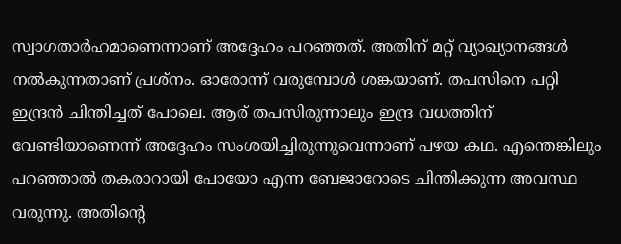സ്വാഗതാർഹമാണെന്നാണ് അദ്ദേഹം പറഞ്ഞത്. അതിന് മറ്റ് വ്യാഖ്യാനങ്ങൾ നൽകുന്നതാണ് പ്രശ്‌നം. ഓരോന്ന് വരുമ്പോൾ ശങ്കയാണ്. തപസിനെ പറ്റി ഇന്ദ്രൻ ചിന്തിച്ചത് പോലെ. ആര് തപസിരുന്നാലും ഇന്ദ്ര വധത്തിന് വേണ്ടിയാണെന്ന് അദ്ദേഹം സംശയിച്ചിരുന്നുവെന്നാണ് പഴയ കഥ. എന്തെങ്കിലും പറഞ്ഞാൽ തകരാറായി പോയോ എന്ന ബേജാറോടെ ചിന്തിക്കുന്ന അവസ്ഥ വരുന്നു. അതിന്റെ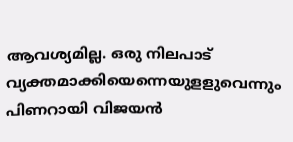ആവശ്യമില്ല. ഒരു നിലപാട് വ്യക്തമാക്കിയെന്നെയുളളുവെന്നും പിണറായി വിജയൻ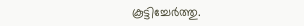കൂട്ടിച്ചേർത്തു.